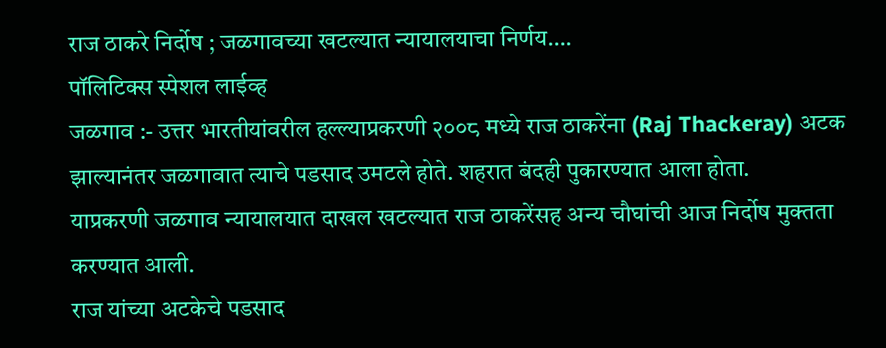राज ठाकरे निर्दोष ; जळगावच्या खटल्यात न्यायालयाचा निर्णय….
पॉलिटिक्स स्पेशल लाईव्ह
जळगाव :- उत्तर भारतीयांवरील हल्ल्याप्रकरणी २००८ मध्ये राज ठाकरेंना (Raj Thackeray) अटक झाल्यानंतर जळगावात त्याचे पडसाद उमटले होते. शहरात बंदही पुकारण्यात आला होता.
याप्रकरणी जळगाव न्यायालयात दाखल खटल्यात राज ठाकरेंसह अन्य चौघांची आज निर्दोष मुक्तता करण्यात आली.
राज यांच्या अटकेचे पडसाद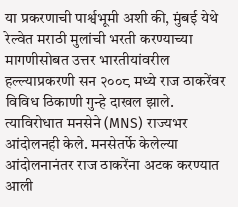या प्रकरणाची पार्श्वभूमी अशी की, मुंबई येथे रेल्वेत मराठी मुलांची भरती करण्याच्या मागणीसोबत उत्तर भारतीयांवरील हल्ल्याप्रकरणी सन २००८ मध्ये राज ठाकरेंवर विविध ठिकाणी गुन्हे दाखल झाले. त्याविरोधात मनसेने (MNS) राज्यभर आंदोलनही केले. मनसेतर्फे केलेल्या आंदोलनानंतर राज ठाकरेंना अटक करण्यात आली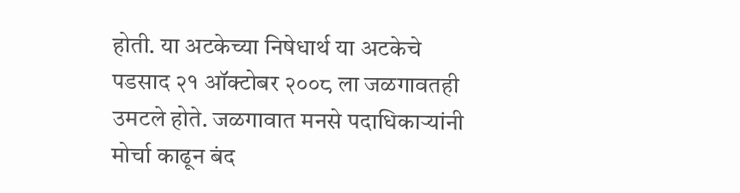होती. या अटकेच्या निषेधार्थ या अटकेचे पडसाद २१ ऑक्टोबर २००८ ला जळगावतही उमटले होते. जळगावात मनसे पदाधिकाऱ्यांनी मोर्चा काढून बंद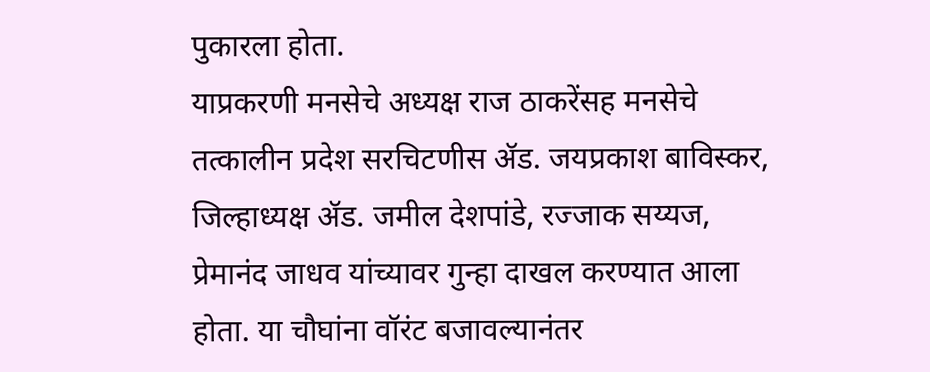पुकारला होता.
याप्रकरणी मनसेचे अध्यक्ष राज ठाकरेंसह मनसेचे तत्कालीन प्रदेश सरचिटणीस ॲड. जयप्रकाश बाविस्कर, जिल्हाध्यक्ष ॲड. जमील देशपांडे, रज्जाक सय्यज, प्रेमानंद जाधव यांच्यावर गुन्हा दाखल करण्यात आला होता. या चौघांना वॉरंट बजावल्यानंतर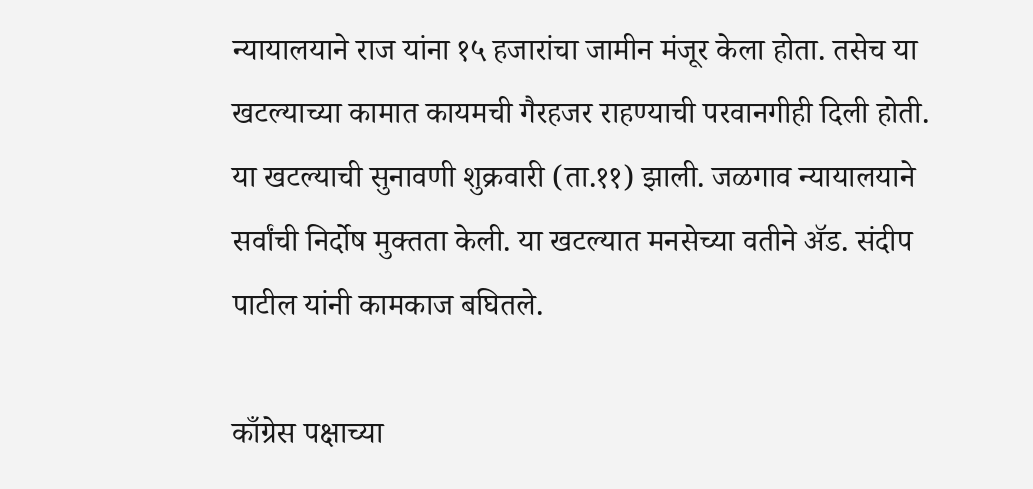न्यायालयाने राज यांना १५ हजारांचा जामीन मंजूर केला होता. तसेच या खटल्याच्या कामात कायमची गैरहजर राहण्याची परवानगीही दिली होती. या खटल्याची सुनावणी शुक्रवारी (ता.११) झाली. जळगाव न्यायालयाने सर्वांची निर्दोष मुक्तता केली. या खटल्यात मनसेच्या वतीने ॲड. संदीप पाटील यांनी कामकाज बघितले.

काँग्रेस पक्षाच्या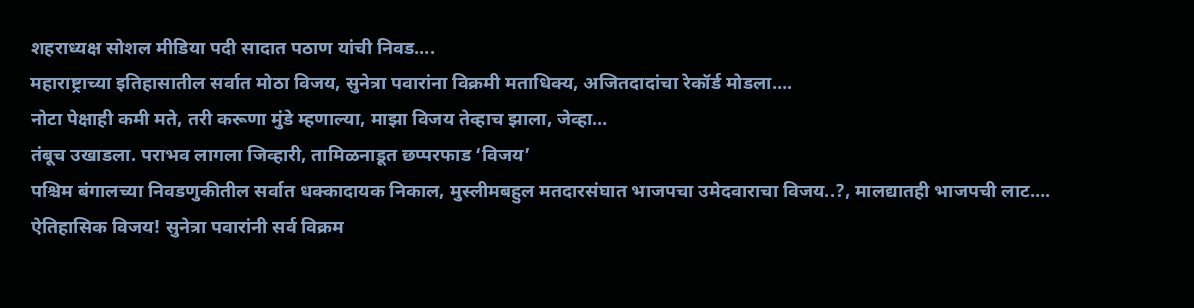शहराध्यक्ष सोशल मीडिया पदी सादात पठाण यांची निवड….
महाराष्ट्राच्या इतिहासातील सर्वात मोठा विजय, सुनेत्रा पवारांना विक्रमी मताधिक्य, अजितदादांचा रेकॉर्ड मोडला….
नोटा पेक्षाही कमी मते, तरी करूणा मुंडे म्हणाल्या, माझा विजय तेव्हाच झाला, जेव्हा…
तंबूच उखाडला. पराभव लागला जिव्हारी, तामिळनाडूत छप्परफाड ‘विजय’
पश्चिम बंगालच्या निवडणुकीतील सर्वात धक्कादायक निकाल, मुस्लीमबहुल मतदारसंघात भाजपचा उमेदवाराचा विजय..?, मालद्यातही भाजपची लाट….
ऐतिहासिक विजय! सुनेत्रा पवारांनी सर्व विक्रम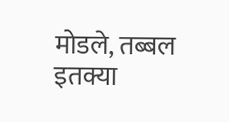मोडले, तब्बल इतक्या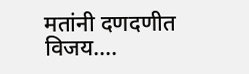मतांनी दणदणीत विजय….